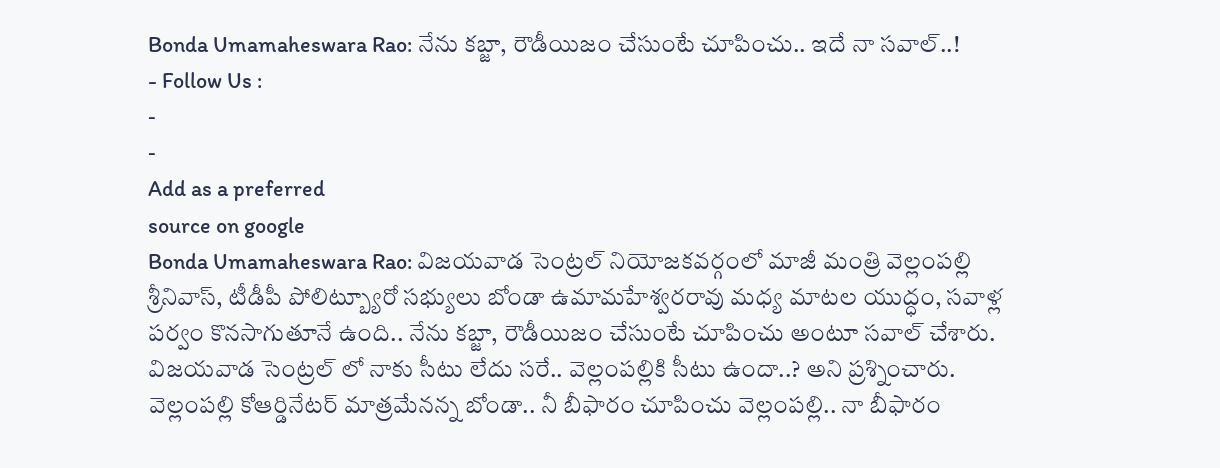Bonda Umamaheswara Rao: నేను కబ్జా, రౌడీయిజం చేసుంటే చూపించు.. ఇదే నా సవాల్..!
- Follow Us :
-
-
Add as a preferred
source on google
Bonda Umamaheswara Rao: విజయవాడ సెంట్రల్ నియోజకవర్గంలో మాజీ మంత్రి వెల్లంపల్లి శ్రీనివాస్, టీడీపీ పోలిట్బ్యూరో సభ్యులు బోండా ఉమామహేశ్వరరావు మధ్య మాటల యుద్ధం, సవాళ్ల పర్వం కొనసాగుతూనే ఉంది.. నేను కబ్జా, రౌడీయిజం చేసుంటే చూపించు అంటూ సవాల్ చేశారు. విజయవాడ సెంట్రల్ లో నాకు సీటు లేదు సరే.. వెల్లంపల్లికి సీటు ఉందా..? అని ప్రశ్నించారు. వెల్లంపల్లి కోఆర్డినేటర్ మాత్రమేనన్న బోండా.. నీ బీఫారం చూపించు వెల్లంపల్లి.. నా బీఫారం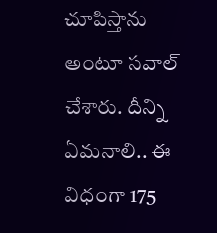చూపిస్తాను అంటూ సవాల్ చేశారు. దీన్ని ఏమనాలి.. ఈ విధంగా 175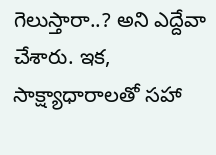గెలుస్తారా..? అని ఎద్దేవా చేశారు. ఇక, సాక్ష్యాధారాలతో సహా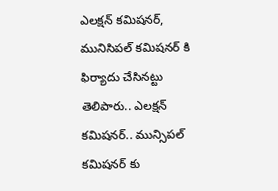ఎలక్షన్ కమిషనర్, మునిసిపల్ కమిషనర్ కి ఫిర్యాదు చేసినట్టు తెలిపారు.. ఎలక్షన్ కమిషనర్.. మున్సిపల్ కమిషనర్ కు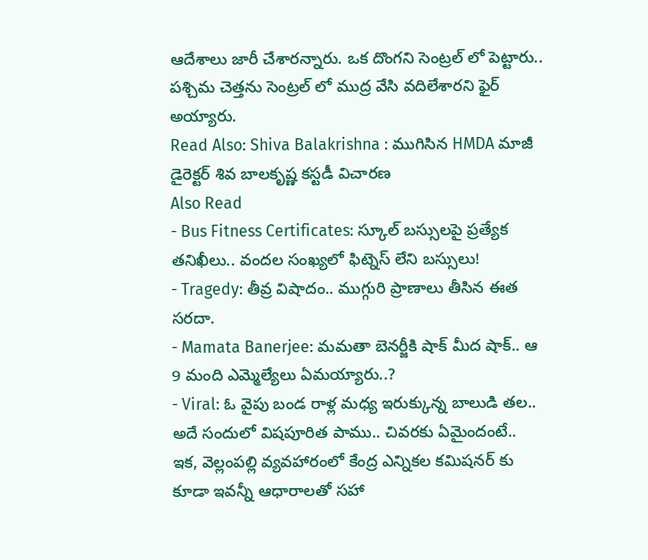ఆదేశాలు జారీ చేశారన్నారు. ఒక దొంగని సెంట్రల్ లో పెట్టారు.. పశ్చిమ చెత్తను సెంట్రల్ లో ముద్ర వేసి వదిలేశారని ఫైర్ అయ్యారు.
Read Also: Shiva Balakrishna : ముగిసిన HMDA మాజీ డైరెక్టర్ శివ బాలకృష్ణ కస్టడీ విచారణ
Also Read
- Bus Fitness Certificates: స్కూల్ బస్సులపై ప్రత్యేక తనిఖీలు.. వందల సంఖ్యలో ఫిట్నెస్ లేని బస్సులు!
- Tragedy: తీవ్ర విషాదం.. ముగ్గురి ప్రాణాలు తీసిన ఈత సరదా.
- Mamata Banerjee: మమతా బెనర్జీకి షాక్ మీద షాక్.. ఆ 9 మంది ఎమ్మెల్యేలు ఏమయ్యారు..?
- Viral: ఓ వైపు బండ రాళ్ల మధ్య ఇరుక్కున్న బాలుడి తల.. అదే సందులో విషపూరిత పాము.. చివరకు ఏమైందంటే..
ఇక, వెల్లంపల్లి వ్యవహారంలో కేంద్ర ఎన్నికల కమిషనర్ కు కూడా ఇవన్నీ ఆధారాలతో సహా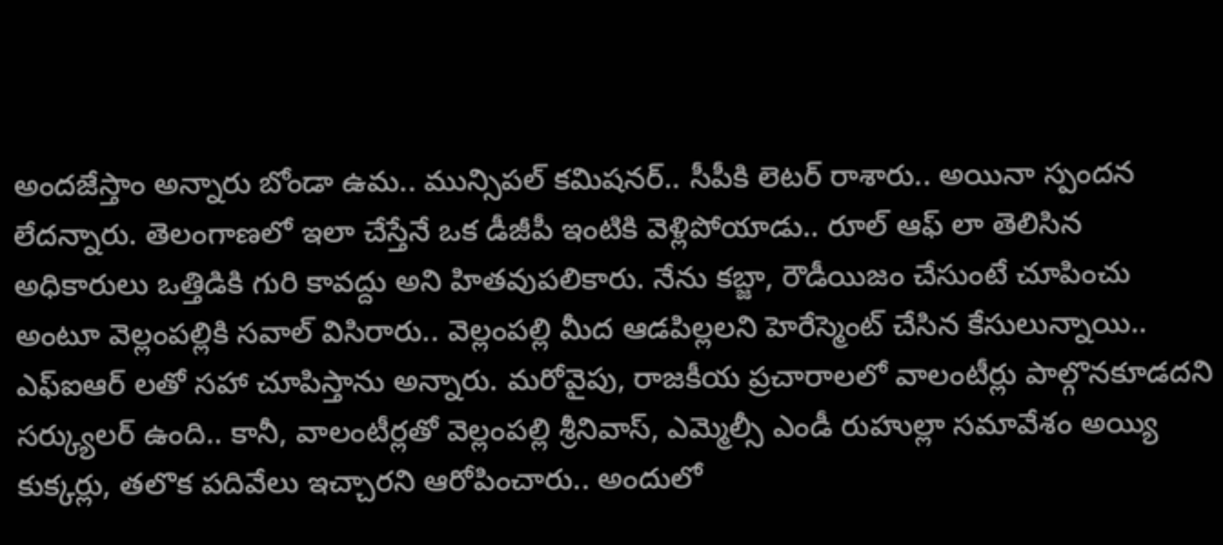అందజేస్తాం అన్నారు బోండా ఉమ.. మున్సిపల్ కమిషనర్.. సీపీకి లెటర్ రాశారు.. అయినా స్పందన లేదన్నారు. తెలంగాణలో ఇలా చేస్తేనే ఒక డీజీపీ ఇంటికి వెళ్లిపోయాడు.. రూల్ ఆఫ్ లా తెలిసిన అధికారులు ఒత్తిడికి గురి కావద్దు అని హితవుపలికారు. నేను కబ్జా, రౌడీయిజం చేసుంటే చూపించు అంటూ వెల్లంపల్లికి సవాల్ విసిరారు.. వెల్లంపల్లి మీద ఆడపిల్లలని హెరేస్మెంట్ చేసిన కేసులున్నాయి.. ఎఫ్ఐఆర్ లతో సహా చూపిస్తాను అన్నారు. మరోవైపు, రాజకీయ ప్రచారాలలో వాలంటీర్లు పాల్గొనకూడదని సర్క్యులర్ ఉంది.. కానీ, వాలంటీర్లతో వెల్లంపల్లి శ్రీనివాస్, ఎమ్మెల్సీ ఎండీ రుహుల్లా సమావేశం అయ్యి కుక్కర్లు, తలొక పదివేలు ఇచ్చారని ఆరోపించారు.. అందులో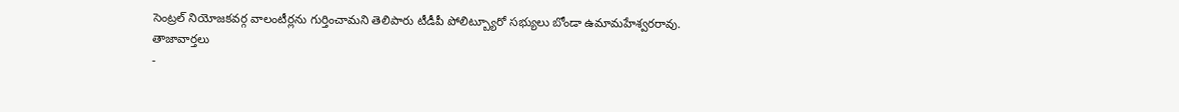సెంట్రల్ నియోజకవర్గ వాలంటీర్లను గుర్తించామని తెలిపారు టీడీపీ పోలిట్బ్యూరో సభ్యులు బోండా ఉమామహేశ్వరరావు.
తాజావార్తలు
-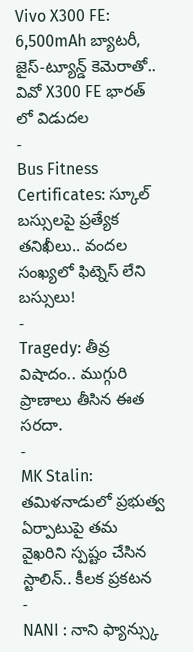Vivo X300 FE: 6,500mAh బ్యాటరీ, జైస్-ట్యూన్డ్ కెమెరాతో.. వివో X300 FE భారత్ లో విడుదల
-
Bus Fitness Certificates: స్కూల్ బస్సులపై ప్రత్యేక తనిఖీలు.. వందల సంఖ్యలో ఫిట్నెస్ లేని బస్సులు!
-
Tragedy: తీవ్ర విషాదం.. ముగ్గురి ప్రాణాలు తీసిన ఈత సరదా.
-
MK Stalin: తమిళనాడులో ప్రభుత్వ ఏర్పాటుపై తమ వైఖరిని స్పష్టం చేసిన స్టాలిన్.. కీలక ప్రకటన
-
NANI : నాని ఫ్యాన్స్కు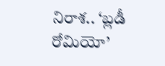నిరాశ.. ‘బ్లడీ రోమియో’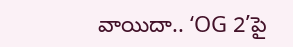వాయిదా.. ‘OG 2’పై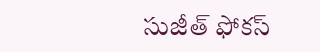సుజీత్ ఫోకస్